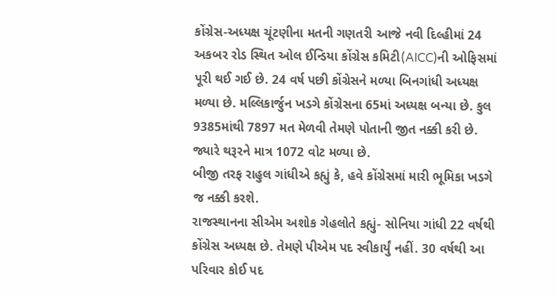કોંગ્રેસ-અધ્યક્ષ ચૂંટણીના મતની ગણતરી આજે નવી દિલ્હીમાં 24 અકબર રોડ સ્થિત ઓલ ઈન્ડિયા કોંગ્રેસ કમિટી(AICC)ની ઓફિસમાં પૂરી થઈ ગઈ છે. 24 વર્ષ પછી કોંગ્રેસને મળ્યા બિનગાંધી અધ્યક્ષ મળ્યા છે. મલ્લિકાર્જુન ખડગે કોંગ્રેસના 65માં અધ્યક્ષ બન્યા છે. કુલ 9385માંથી 7897 મત મેળવી તેમણે પોતાની જીત નક્કી કરી છે. જ્યારે થરૂરને માત્ર 1072 વોટ મળ્યા છે.
બીજી તરફ રાહુલ ગાંધીએ કહ્યું કે, હવે કોંગ્રેસમાં મારી ભૂમિકા ખડગે જ નક્કી કરશે.
રાજસ્થાનના સીએમ અશોક ગેહલોતે કહ્યું- સોનિયા ગાંધી 22 વર્ષથી કોંગ્રેસ અધ્યક્ષ છે. તેમણે પીએમ પદ સ્વીકાર્યું નહીં. 30 વર્ષથી આ પરિવાર કોઈ પદ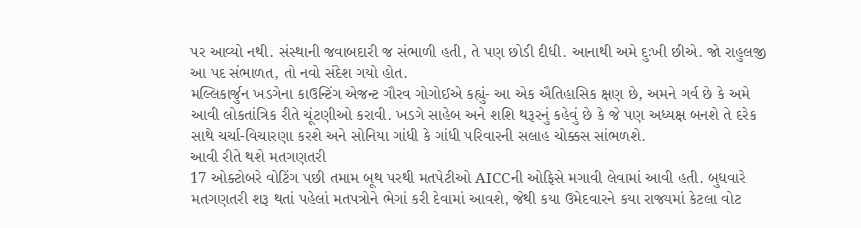પર આવ્યો નથી. સંસ્થાની જવાબદારી જ સંભાળી હતી, તે પણ છોડી દીધી. આનાથી અમે દુઃખી છીએ. જો રાહુલજી આ પદ સંભાળત, તો નવો સંદેશ ગયો હોત.
મલ્લિકાર્જુન ખડગેના કાઉન્ટિંગ એજન્ટ ગૌરવ ગોગોઈએ કહ્યું- આ એક ઐતિહાસિક ક્ષણ છે, અમને ગર્વ છે કે અમે આવી લોકતાંત્રિક રીતે ચૂંટણીઓ કરાવી. ખડગે સાહેબ અને શશિ થરૂરનું કહેવું છે કે જે પણ અધ્યક્ષ બનશે તે દરેક સાથે ચર્ચા-વિચારણા કરશે અને સોનિયા ગાંધી કે ગાંધી પરિવારની સલાહ ચોક્કસ સાંભળશે.
આવી રીતે થશે મતગણતરી
17 ઓક્ટોબરે વોટિંગ પછી તમામ બૂથ પરથી મતપેટીઓ AICCની ઓફિસે મગાવી લેવામાં આવી હતી. બુધવારે મતગણતરી શરૂ થતાં પહેલાં મતપત્રોને ભેગાં કરી દેવામાં આવશે, જેથી કયા ઉમેદવારને કયા રાજ્યમાં કેટલા વોટ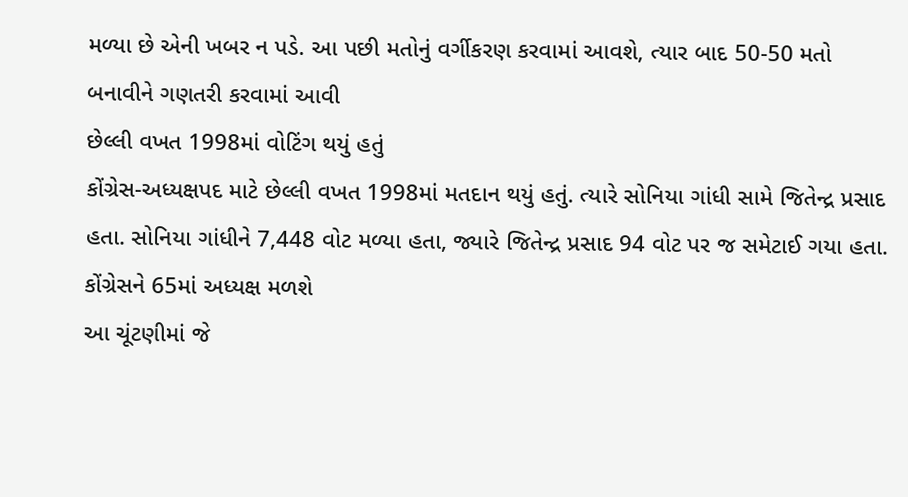મળ્યા છે એની ખબર ન પડે. આ પછી મતોનું વર્ગીકરણ કરવામાં આવશે, ત્યાર બાદ 50-50 મતો બનાવીને ગણતરી કરવામાં આવી
છેલ્લી વખત 1998માં વોટિંગ થયું હતું
કોંગ્રેસ-અધ્યક્ષપદ માટે છેલ્લી વખત 1998માં મતદાન થયું હતું. ત્યારે સોનિયા ગાંધી સામે જિતેન્દ્ર પ્રસાદ હતા. સોનિયા ગાંધીને 7,448 વોટ મળ્યા હતા, જ્યારે જિતેન્દ્ર પ્રસાદ 94 વોટ પર જ સમેટાઈ ગયા હતા.
કોંગ્રેસને 65માં અધ્યક્ષ મળશે
આ ચૂંટણીમાં જે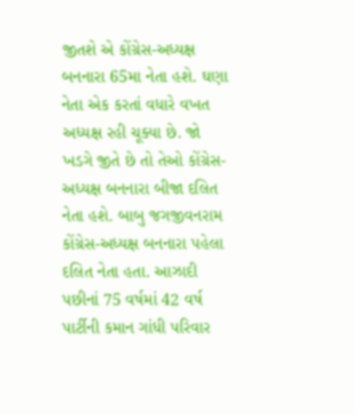જીતશે એ કોંગ્રેસ-અધ્યક્ષ બનનારા 65મા નેતા હશે. ઘણા નેતા એક કરતાં વધારે વખત અધ્યક્ષ રહી ચૂક્યા છે. જો ખડગે જીતે છે તો તેઓ કોંગ્રેસ-અધ્યક્ષ બનનારા બીજા દલિત નેતા હશે. બાબુ જગજીવનરામ કોંગ્રેસ-અધ્યક્ષ બનનારા પહેલા દલિત નેતા હતા. આઝાદી પછીનાં 75 વર્ષમાં 42 વર્ષ પાર્ટીની કમાન ગાંધી પરિવાર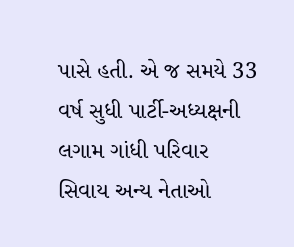પાસે હતી. એ જ સમયે 33 વર્ષ સુધી પાર્ટી-અધ્યક્ષની લગામ ગાંધી પરિવાર સિવાય અન્ય નેતાઓ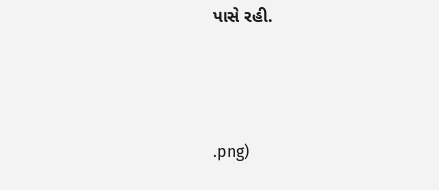પાસે રહી.



.png)